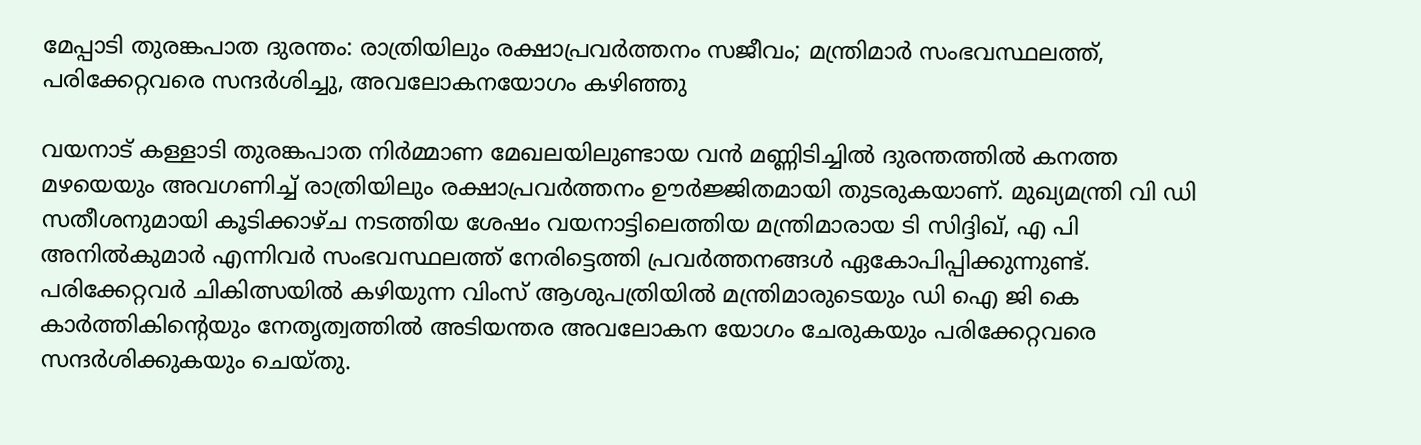മേപ്പാടി തുരങ്കപാത ദുരന്തം: രാത്രിയിലും രക്ഷാപ്രവർത്തനം സജീവം; മന്ത്രിമാർ സംഭവസ്ഥലത്ത്, പരിക്കേറ്റവരെ സന്ദർശിച്ചു, അവലോകനയോഗം കഴിഞ്ഞു

വയനാട് കള്ളാടി തുരങ്കപാത നിർമ്മാണ മേഖലയിലുണ്ടായ വൻ മണ്ണിടിച്ചിൽ ദുരന്തത്തിൽ കനത്ത മഴയെയും അവഗണിച്ച് രാത്രിയിലും രക്ഷാപ്രവർത്തനം ഊർജ്ജിതമായി തുടരുകയാണ്. മുഖ്യമന്ത്രി വി ഡി സതീശനുമായി കൂടിക്കാഴ്ച നടത്തിയ ശേഷം വയനാട്ടിലെത്തിയ മന്ത്രിമാരായ ടി സിദ്ദിഖ്, എ പി അനിൽകുമാർ എന്നിവർ സംഭവസ്ഥലത്ത് നേരിട്ടെത്തി പ്രവർത്തനങ്ങൾ ഏകോപിപ്പിക്കുന്നുണ്ട്. പരിക്കേറ്റവർ ചികിത്സയിൽ കഴിയുന്ന വിംസ് ആശുപത്രിയിൽ മന്ത്രിമാരുടെയും ഡി ഐ ജി കെ കാർത്തികിന്റെയും നേതൃത്വത്തിൽ അടിയന്തര അവലോകന യോഗം ചേരുകയും പരിക്കേറ്റവരെ സന്ദർശിക്കുകയും ചെയ്തു.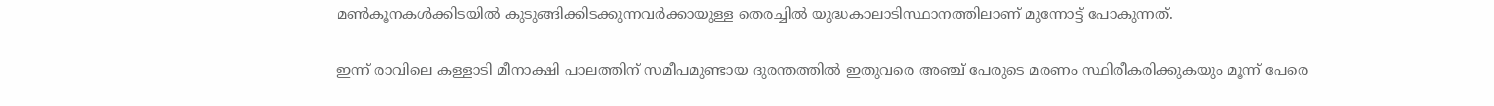മൺകൂനകൾക്കിടയിൽ കുടുങ്ങിക്കിടക്കുന്നവർക്കായുള്ള തെരച്ചിൽ യുദ്ധകാലാടിസ്ഥാനത്തിലാണ് മുന്നോട്ട് പോകുന്നത്.

ഇന്ന് രാവിലെ കള്ളാടി മീനാക്ഷി പാലത്തിന് സമീപമുണ്ടായ ദുരന്തത്തിൽ ഇതുവരെ അഞ്ച് പേരുടെ മരണം സ്ഥിരീകരിക്കുകയും മൂന്ന് പേരെ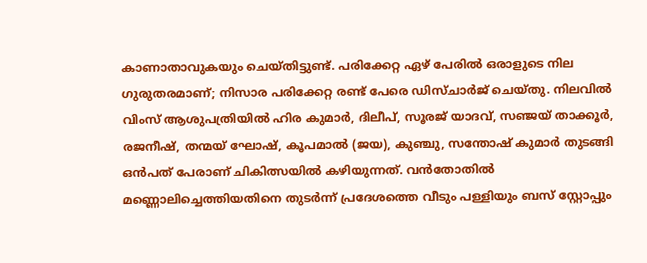കാണാതാവുകയും ചെയ്തിട്ടുണ്ട്. പരിക്കേറ്റ ഏഴ് പേരിൽ ഒരാളുടെ നില ഗുരുതരമാണ്; നിസാര പരിക്കേറ്റ രണ്ട് പേരെ ഡിസ്ചാർജ് ചെയ്തു. നിലവിൽ വിംസ് ആശുപത്രിയിൽ ഹിര കുമാർ, ദിലീപ്, സൂരജ് യാദവ്, സഞ്ജയ് താക്കൂർ, രജനീഷ്, തന്മയ് ഘോഷ്, കൂപമാൽ (ജയ), കുഞ്ചു, സന്തോഷ് കുമാർ തുടങ്ങി ഒൻപത് പേരാണ് ചികിത്സയിൽ കഴിയുന്നത്. വൻതോതിൽ മണ്ണൊലിച്ചെത്തിയതിനെ തുടർന്ന് പ്രദേശത്തെ വീടും പള്ളിയും ബസ് സ്റ്റോപ്പും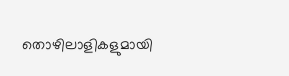തൊഴിലാളികളുമായി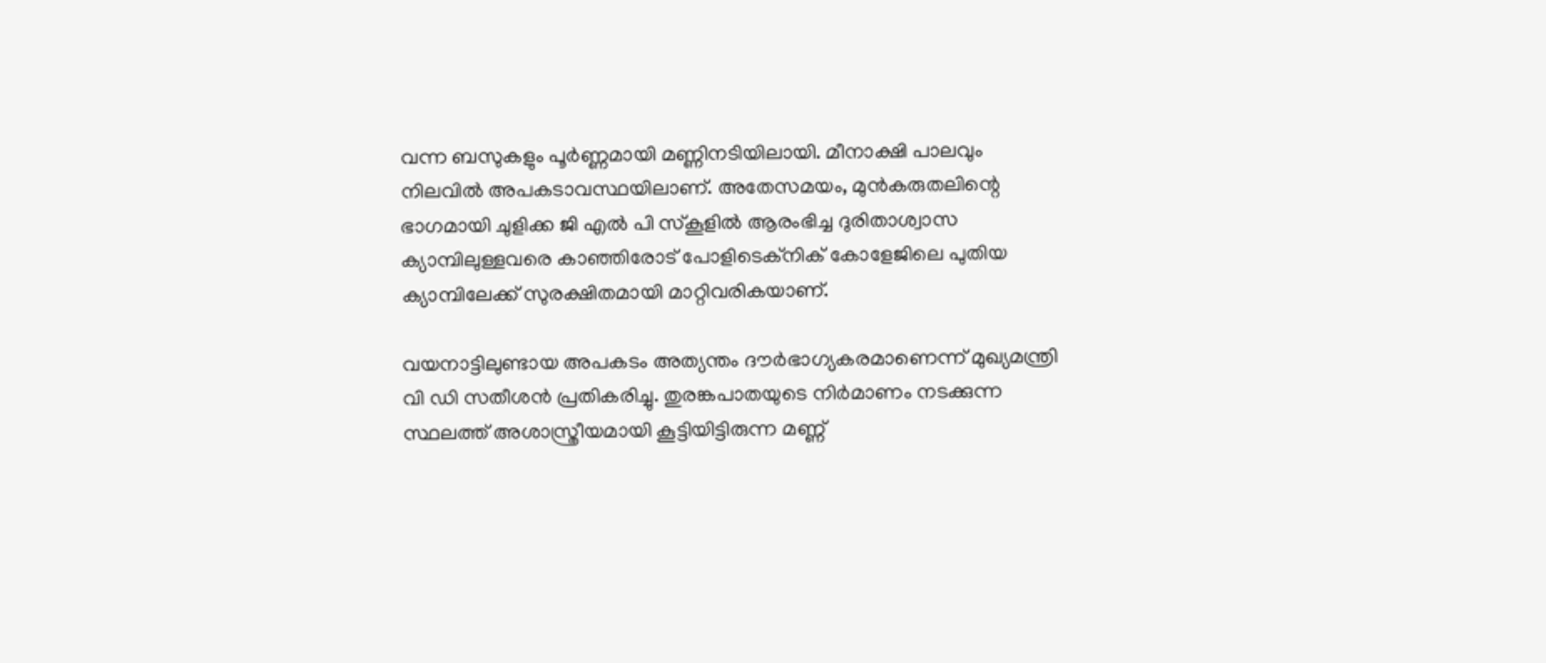വന്ന ബസുകളും പൂർണ്ണമായി മണ്ണിനടിയിലായി. മീനാക്ഷി പാലവും നിലവിൽ അപകടാവസ്ഥയിലാണ്. അതേസമയം, മുൻകരുതലിന്റെ ഭാഗമായി ചുളിക്ക ജി എൽ പി സ്കൂളിൽ ആരംഭിച്ച ദുരിതാശ്വാസ ക്യാമ്പിലുള്ളവരെ കാഞ്ഞിരോട് പോളിടെക്നിക് കോളേജിലെ പുതിയ ക്യാമ്പിലേക്ക് സുരക്ഷിതമായി മാറ്റിവരികയാണ്.

വയനാട്ടിലുണ്ടായ അപകടം അത്യന്തം ദൗർഭാഗ്യകരമാണെന്ന് മുഖ്യമന്ത്രി വി ഡി സതീശൻ പ്രതികരിച്ചു. തുരങ്കപാതയുടെ നിർമാണം നടക്കുന്ന സ്ഥലത്ത് അശാസ്ത്രീയമായി കൂട്ടിയിട്ടിരുന്ന മണ്ണ്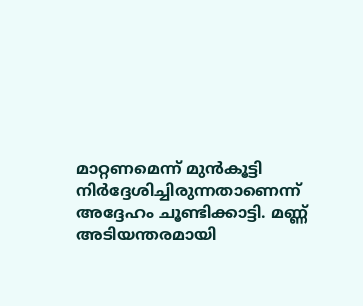മാറ്റണമെന്ന് മുൻകൂട്ടി നിർദ്ദേശിച്ചിരുന്നതാണെന്ന് അദ്ദേഹം ചൂണ്ടിക്കാട്ടി. മണ്ണ് അടിയന്തരമായി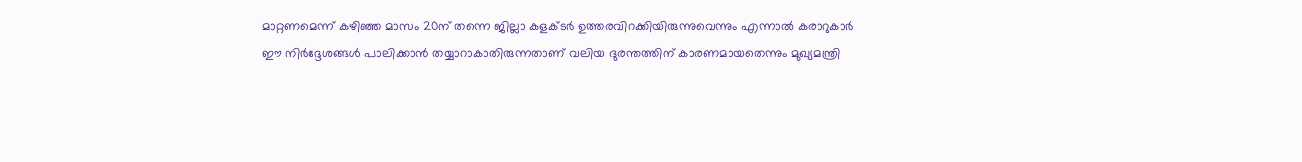മാറ്റണമെന്ന് കഴിഞ്ഞ മാസം 20ന് തന്നെ ജില്ലാ കളക്ടർ ഉത്തരവിറക്കിയിരുന്നുവെന്നും എന്നാൽ കരാറുകാർ ഈ നിർദ്ദേശങ്ങൾ പാലിക്കാൻ തയ്യാറാകാതിരുന്നതാണ് വലിയ ദുരന്തത്തിന് കാരണമായതെന്നും മുഖ്യമന്ത്രി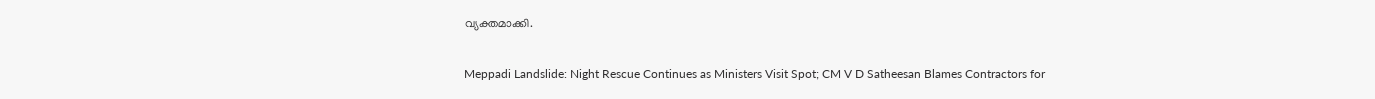വ്യക്തമാക്കി.

Meppadi Landslide: Night Rescue Continues as Ministers Visit Spot; CM V D Satheesan Blames Contractors for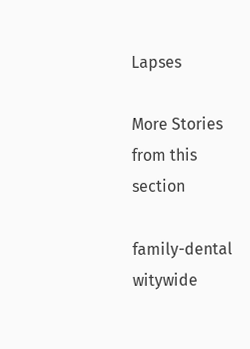Lapses

More Stories from this section

family-dental
witywide